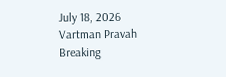July 18, 2026
Vartman Pravah
Breaking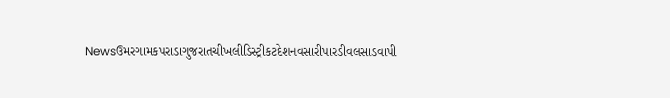Newsઉમરગામકપરાડાગુજરાતચીખલીડિસ્ટ્રીકટદેશનવસારીપારડીવલસાડવાપી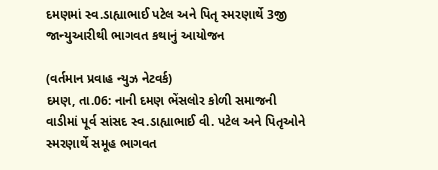દમણમાં સ્‍વ.ડાહ્યાભાઈ પટેલ અને પિતૃ સ્‍મરણાર્થે 3જી જાન્‍યુઆરીથી ભાગવત કથાનું આયોજન

(વર્તમાન પ્રવાહ ન્‍યુઝ નેટવર્ક)
દમણ, તા.06: નાની દમણ ભેંસલોર કોળી સમાજની વાડીમાં પૂર્વ સાંસદ સ્‍વ.ડાહ્યાભાઈ વી. પટેલ અને પિતૃઓને સ્‍મરણાર્થે સમૂહ ભાગવત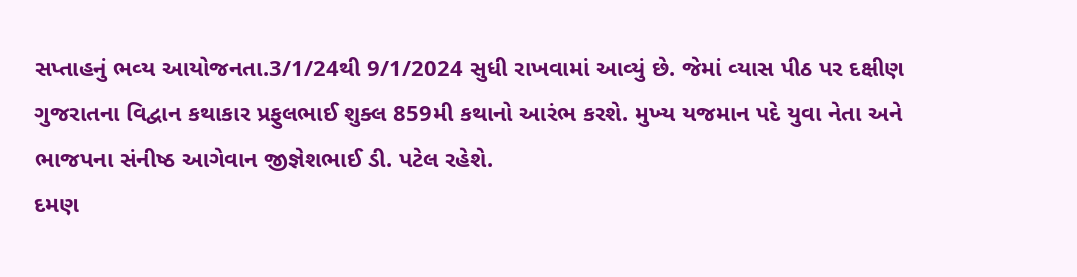સપ્તાહનું ભવ્‍ય આયોજનતા.3/1/24થી 9/1/2024 સુધી રાખવામાં આવ્‍યું છે. જેમાં વ્‍યાસ પીઠ પર દક્ષીણ ગુજરાતના વિદ્વાન કથાકાર પ્રફુલભાઈ શુક્‍લ 859મી કથાનો આરંભ કરશે. મુખ્‍ય યજમાન પદે યુવા નેતા અને ભાજપના સંનીષ્ઠ આગેવાન જીજ્ઞેશભાઈ ડી. પટેલ રહેશે.
દમણ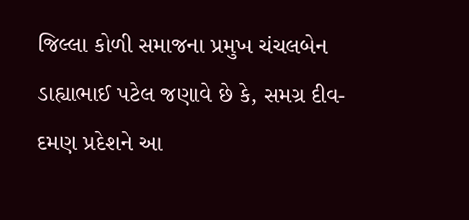જિલ્લા કોળી સમાજના પ્રમુખ ચંચલબેન ડાહ્યાભાઈ પટેલ જણાવે છે કે, સમગ્ર દીવ-દમણ પ્રદેશને આ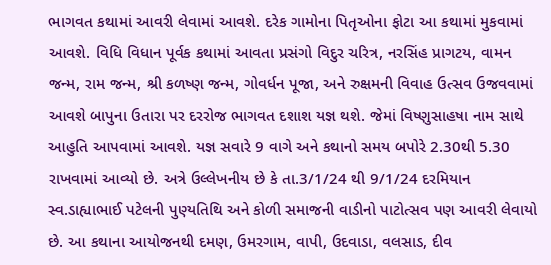ભાગવત કથામાં આવરી લેવામાં આવશે. દરેક ગામોના પિતૃઓના ફોટા આ કથામાં મુકવામાં આવશે. વિધિ વિધાન પૂર્વક કથામાં આવતા પ્રસંગો વિદુર ચરિત્ર, નરસિંહ પ્રાગટય, વામન જન્‍મ, રામ જન્‍મ, શ્રી કળષ્‍ણ જન્‍મ, ગોવર્ધન પૂજા, અને રુક્ષમની વિવાહ ઉત્‍સવ ઉજવવામાં આવશે બાપુના ઉતારા પર દરરોજ ભાગવત દશાશ યજ્ઞ થશે. જેમાં વિષ્‍ણુસાહષા નામ સાથે આહુતિ આપવામાં આવશે. યજ્ઞ સવારે 9 વાગે અને કથાનો સમય બપોરે 2.30થી 5.30 રાખવામાં આવ્‍યો છે. અત્રે ઉલ્લેખનીય છે કે તા.3/1/24 થી 9/1/24 દરમિયાન સ્‍વ.ડાહ્યાભાઈ પટેલની પુણ્‍યતિથિ અને કોળી સમાજની વાડીનો પાટોત્‍સવ પણ આવરી લેવાયો છે. આ કથાના આયોજનથી દમણ, ઉમરગામ, વાપી, ઉદવાડા, વલસાડ, દીવ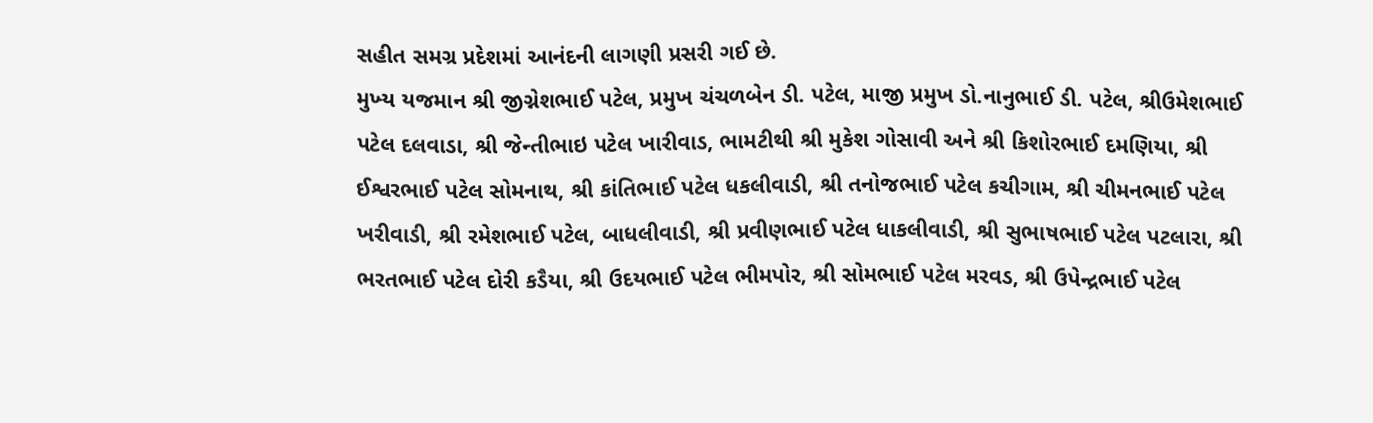સહીત સમગ્ર પ્રદેશમાં આનંદની લાગણી પ્રસરી ગઈ છે.
મુખ્‍ય યજમાન શ્રી જીગ્નેશભાઈ પટેલ, પ્રમુખ ચંચળબેન ડી. પટેલ, માજી પ્રમુખ ડો.નાનુભાઈ ડી. પટેલ, શ્રીઉમેશભાઈ પટેલ દલવાડા, શ્રી જેન્‍તીભાઇ પટેલ ખારીવાડ, ભામટીથી શ્રી મુકેશ ગોસાવી અને શ્રી કિશોરભાઈ દમણિયા, શ્રી ઈશ્વરભાઈ પટેલ સોમનાથ, શ્રી કાંતિભાઈ પટેલ ધકલીવાડી, શ્રી તનોજભાઈ પટેલ કચીગામ, શ્રી ચીમનભાઈ પટેલ ખરીવાડી, શ્રી રમેશભાઈ પટેલ, બાધલીવાડી, શ્રી પ્રવીણભાઈ પટેલ ધાકલીવાડી, શ્રી સુભાષભાઈ પટેલ પટલારા, શ્રી ભરતભાઈ પટેલ દોરી કડૈયા, શ્રી ઉદયભાઈ પટેલ ભીમપોર, શ્રી સોમભાઈ પટેલ મરવડ, શ્રી ઉપેન્‍દ્રભાઈ પટેલ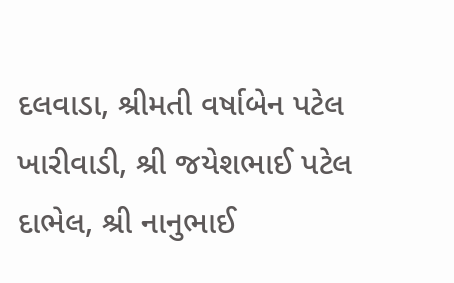દલવાડા, શ્રીમતી વર્ષાબેન પટેલ ખારીવાડી, શ્રી જયેશભાઈ પટેલ દાભેલ, શ્રી નાનુભાઈ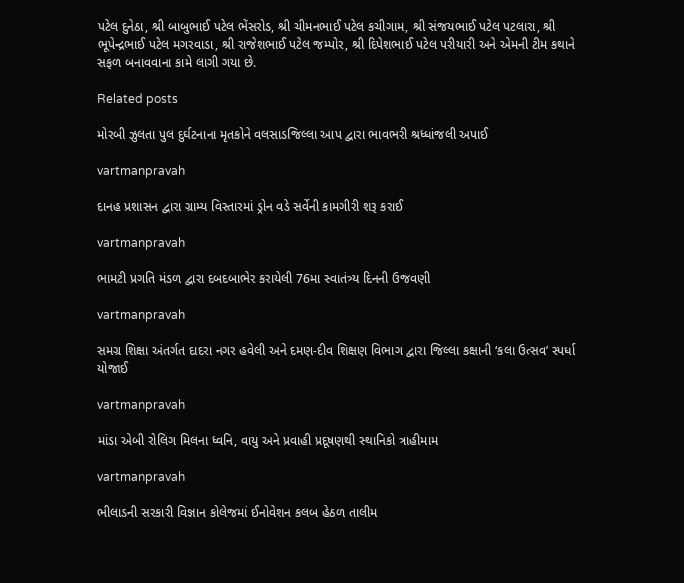પટેલ દુનેઠા, શ્રી બાબુભાઈ પટેલ ભેંસરોડ, શ્રી ચીમનભાઈ પટેલ કચીગામ, શ્રી સંજયભાઈ પટેલ પટલારા, શ્રી ભૂપેન્‍દ્રભાઈ પટેલ મગરવાડા, શ્રી રાજેશભાઈ પટેલ જમ્‍પોર, શ્રી દિપેશભાઈ પટેલ પરીયારી અને એમની ટીમ કથાને સફળ બનાવવાના કામે લાગી ગયા છે.

Related posts

મોરબી ઝુલતા પુલ દુર્ઘટનાના મૃતકોને વલસાડજિલ્લા આપ દ્વારા ભાવભરી શ્રધ્‍ધાંજલી અપાઈ

vartmanpravah

દાનહ પ્રશાસન દ્વારા ગ્રામ્‍ય વિસ્‍તારમાં ડ્રોન વડે સર્વેની કામગીરી શરૂ કરાઈ

vartmanpravah

ભામટી પ્રગતિ મંડળ દ્વારા દબદબાભેર કરાયેલી 76મા સ્‍વાતંત્ર્ય દિનની ઉજવણી

vartmanpravah

સમગ્ર શિક્ષા અંતર્ગત દાદરા નગર હવેલી અને દમણ-દીવ શિક્ષણ વિભાગ દ્વારા જિલ્લા કક્ષાની ‘કલા ઉત્‍સવ’ સ્‍પર્ધા યોજાઈ

vartmanpravah

માંડા એબી રોલિગ મિલના ધ્‍વનિ, વાયુ અને પ્રવાહી પ્રદૂષણથી સ્‍થાનિકો ત્રાહીમામ

vartmanpravah

ભીલાડની સરકારી વિજ્ઞાન કોલેજમાં ઈનોવેશન કલબ હેઠળ તાલીમ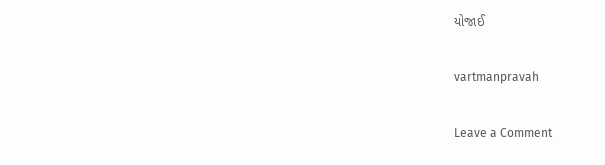યોજાઈ

vartmanpravah

Leave a Comment